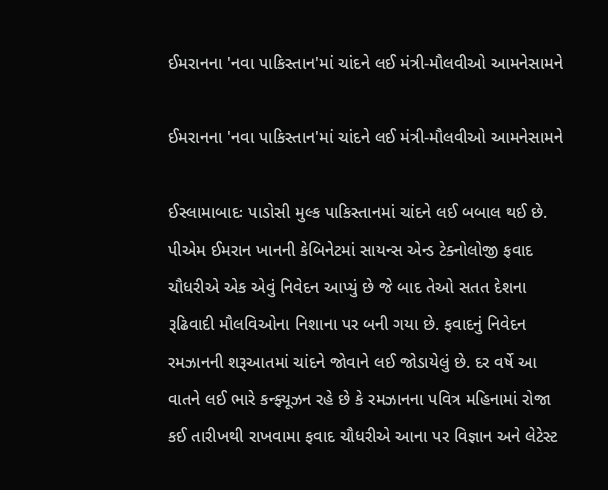ઈમરાનના 'નવા પાકિસ્તાન'માં ચાંદને લઈ મંત્રી-મૌલવીઓ આમનેસામને

ઈમરાનના 'નવા પાકિસ્તાન'માં ચાંદને લઈ મંત્રી-મૌલવીઓ આમનેસામને

ઈસ્લામાબાદઃ પાડોસી મુલ્ક પાકિસ્તાનમાં ચાંદને લઈ બબાલ થઈ છે. પીએમ ઈમરાન ખાનની કેબિનેટમાં સાયન્સ એન્ડ ટેક્નોલોજી ફવાદ ચૌધરીએ એક એવું નિવેદન આપ્યું છે જે બાદ તેઓ સતત દેશના રૂઢિવાદી મૌલવિઓના નિશાના પર બની ગયા છે. ફવાદનું નિવેદન રમઝાનની શરૂઆતમાં ચાંદને જોવાને લઈ જોડાયેલું છે. દર વર્ષે આ વાતને લઈ ભારે કન્ફ્યૂઝન રહે છે કે રમઝાનના પવિત્ર મહિનામાં રોજા કઈ તારીખથી રાખવામા ફવાદ ચૌધરીએ આના પર વિજ્ઞાન અને લેટેસ્ટ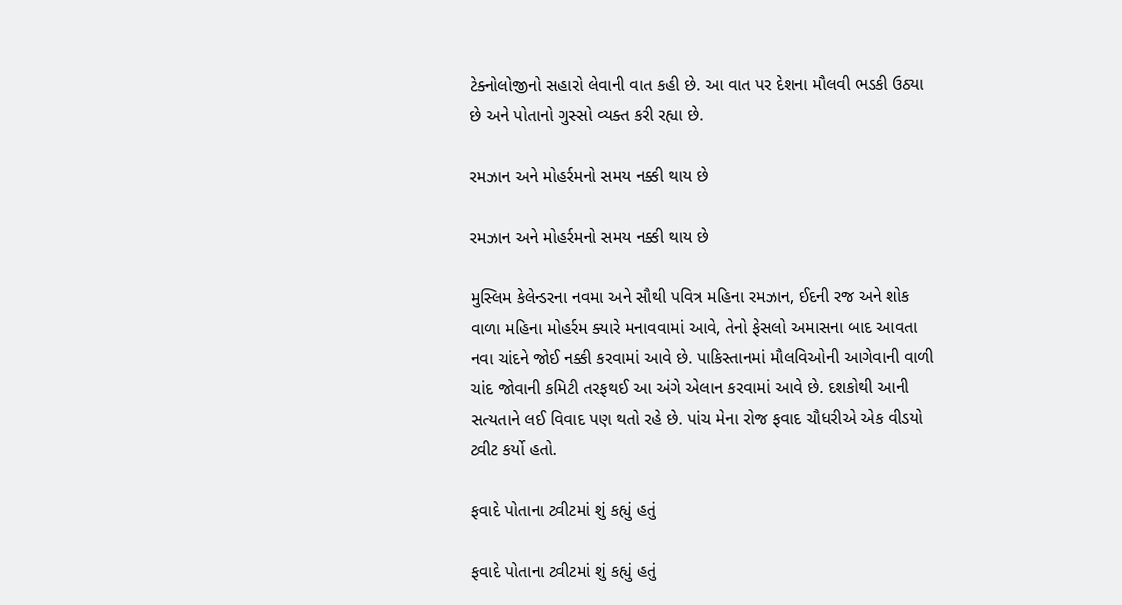ટેક્નોલોજીનો સહારો લેવાની વાત કહી છે. આ વાત પર દેશના મૌલવી ભડકી ઉઠ્યા છે અને પોતાનો ગુસ્સો વ્યક્ત કરી રહ્યા છે.

રમઝાન અને મોહર્રમનો સમય નક્કી થાય છે

રમઝાન અને મોહર્રમનો સમય નક્કી થાય છે

મુસ્લિમ કેલેન્ડરના નવમા અને સૌથી પવિત્ર મહિના રમઝાન, ઈદની રજ અને શોક વાળા મહિના મોહર્રમ ક્યારે મનાવવામાં આવે, તેનો ફેસલો અમાસના બાદ આવતા નવા ચાંદને જોઈ નક્કી કરવામાં આવે છે. પાકિસ્તાનમાં મૌલવિઓની આગેવાની વાળી ચાંદ જોવાની કમિટી તરફથઈ આ અંગે એલાન કરવામાં આવે છે. દશકોથી આની સત્યતાને લઈ વિવાદ પણ થતો રહે છે. પાંચ મેના રોજ ફવાદ ચૌધરીએ એક વીડયો ટ્વીટ કર્યો હતો.

ફવાદે પોતાના ટ્વીટમાં શું કહ્યું હતું

ફવાદે પોતાના ટ્વીટમાં શું કહ્યું હતું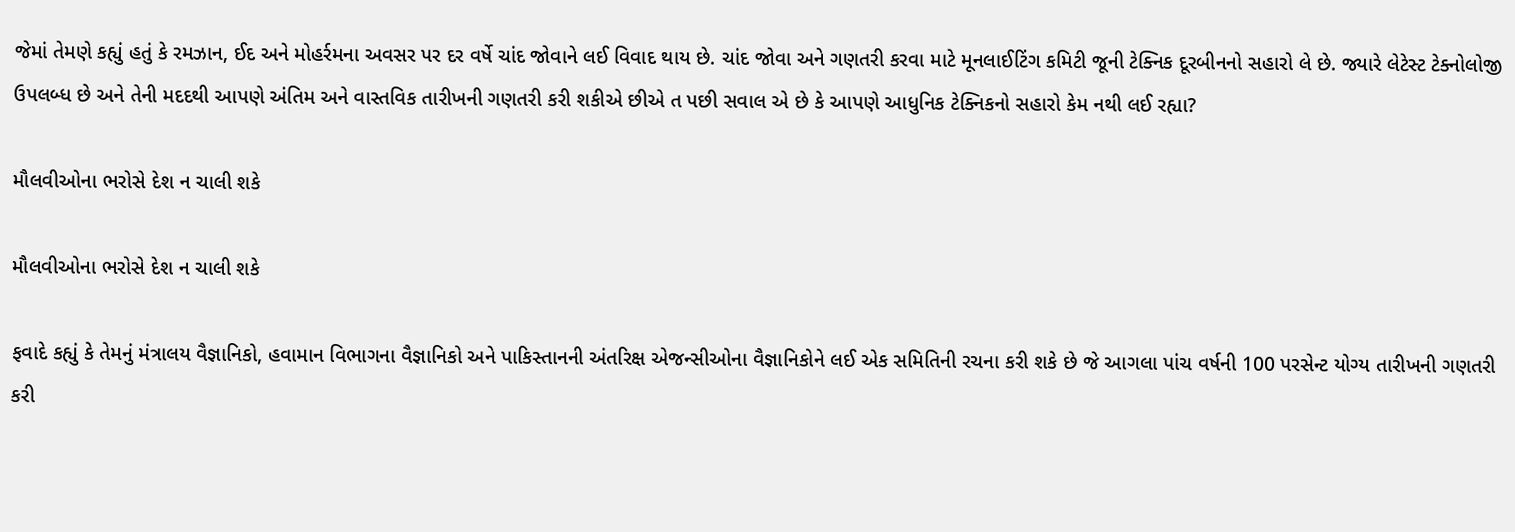જેમાં તેમણે કહ્યું હતું કે રમઝાન, ઈદ અને મોહર્રમના અવસર પર દર વર્ષે ચાંદ જોવાને લઈ વિવાદ થાય છે. ચાંદ જોવા અને ગણતરી કરવા માટે મૂનલાઈટિંગ કમિટી જૂની ટેક્નિક દૂરબીનનો સહારો લે છે. જ્યારે લેટેસ્ટ ટેક્નોલોજી ઉપલબ્ધ છે અને તેની મદદથી આપણે અંતિમ અને વાસ્તવિક તારીખની ગણતરી કરી શકીએ છીએ ત પછી સવાલ એ છે કે આપણે આધુનિક ટેક્નિકનો સહારો કેમ નથી લઈ રહ્યા?

મૌલવીઓના ભરોસે દેશ ન ચાલી શકે

મૌલવીઓના ભરોસે દેશ ન ચાલી શકે

ફવાદે કહ્યું કે તેમનું મંત્રાલય વૈજ્ઞાનિકો, હવામાન વિભાગના વૈજ્ઞાનિકો અને પાકિસ્તાનની અંતરિક્ષ એજન્સીઓના વૈજ્ઞાનિકોને લઈ એક સમિતિની રચના કરી શકે છે જે આગલા પાંચ વર્ષની 100 પરસેન્ટ યોગ્ય તારીખની ગણતરી કરી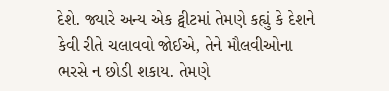દેશે. જ્યારે અન્ય એક ટ્વીટમાં તેમણે કહ્યું કે દેશને કેવી રીતે ચલાવવો જોઈએ, તેને મૌલવીઓના ભરસે ન છોડી શકાય. તેમણે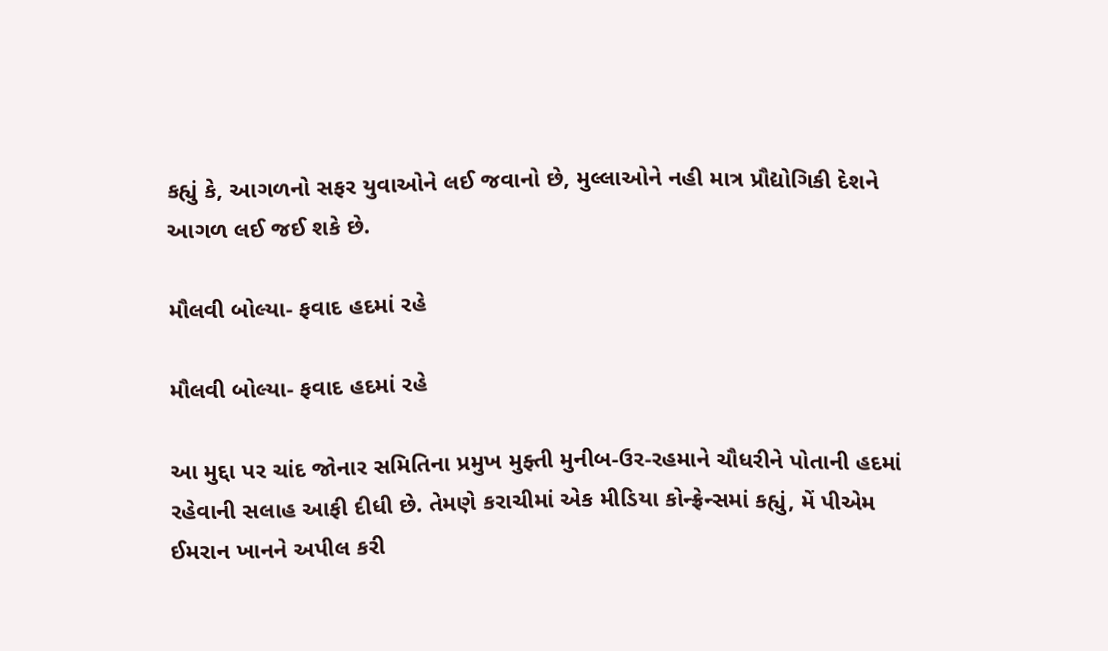કહ્યું કે, આગળનો સફર યુવાઓને લઈ જવાનો છે, મુલ્લાઓને નહી માત્ર પ્રૌદ્યોગિકી દેશને આગળ લઈ જઈ શકે છે.

મૌલવી બોલ્યા- ફવાદ હદમાં રહે

મૌલવી બોલ્યા- ફવાદ હદમાં રહે

આ મુદ્દા પર ચાંદ જોનાર સમિતિના પ્રમુખ મુફ્તી મુનીબ-ઉર-રહમાને ચૌધરીને પોતાની હદમાં રહેવાની સલાહ આફી દીધી છે. તેમણે કરાચીમાં એક મીડિયા કોન્ફ્રેન્સમાં કહ્યું, મેં પીએમ ઈમરાન ખાનને અપીલ કરી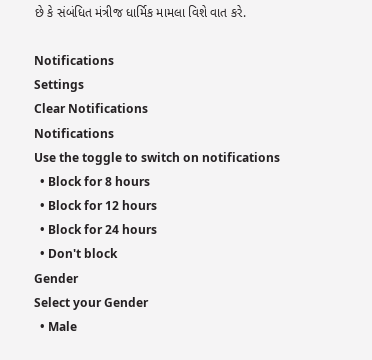છે કે સંબંધિત મંત્રીજ ધાર્મિક મામલા વિશે વાત કરે.

Notifications
Settings
Clear Notifications
Notifications
Use the toggle to switch on notifications
  • Block for 8 hours
  • Block for 12 hours
  • Block for 24 hours
  • Don't block
Gender
Select your Gender
  • Male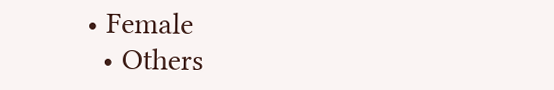• Female
  • Others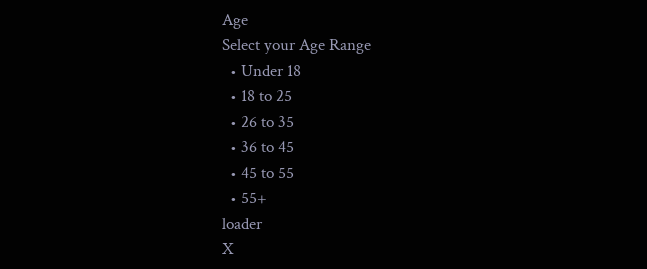Age
Select your Age Range
  • Under 18
  • 18 to 25
  • 26 to 35
  • 36 to 45
  • 45 to 55
  • 55+
loader
X